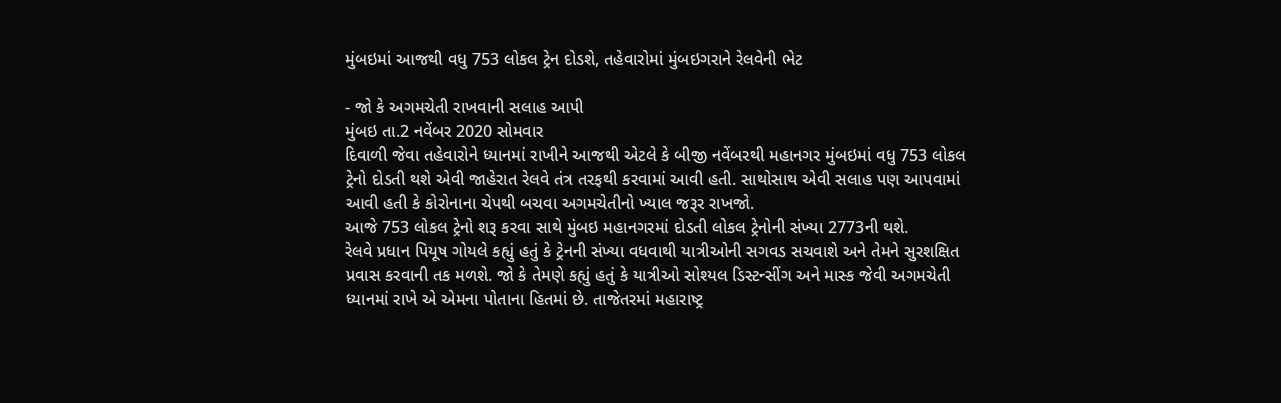મુંબઇમાં આજથી વધુ 753 લોકલ ટ્રેન દોડશે, તહેવારોમાં મુંબઇગરાને રેલવેની ભેટ

- જો કે અગમચેતી રાખવાની સલાહ આપી
મુંબઇ તા.2 નવેંબર 2020 સોમવાર
દિવાળી જેવા તહેવારોને ધ્યાનમાં રાખીને આજથી એટલે કે બીજી નવેંબરથી મહાનગર મુંબઇમાં વધુ 753 લોકલ ટ્રેનો દોડતી થશે એવી જાહેરાત રેલવે તંત્ર તરફથી કરવામાં આવી હતી. સાથોસાથ એવી સલાહ પણ આપવામાં આવી હતી કે કોરોનાના ચેપથી બચવા અગમચેતીનો ખ્યાલ જરૂર રાખજો.
આજે 753 લોકલ ટ્રેનો શરૂ કરવા સાથે મુંબઇ મહાનગરમાં દોડતી લોકલ ટ્રેનોની સંખ્યા 2773ની થશે.
રેલવે પ્રધાન પિયૂષ ગોયલે કહ્યું હતું કે ટ્રેનની સંખ્યા વધવાથી યાત્રીઓની સગવડ સચવાશે અને તેમને સુરશક્ષિત પ્રવાસ કરવાની તક મળશે. જો કે તેમણે કહ્યું હતું કે યાત્રીઓ સોશ્યલ ડિસ્ટન્સીંગ અને માસ્ક જેવી અગમચેતી ધ્યાનમાં રાખે એ એમના પોતાના હિતમાં છે. તાજેતરમાં મહારાષ્ટ્ર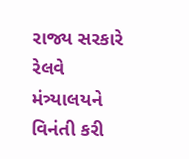રાજ્ય સરકારે રેલવે મંત્ર્યાલયને વિનંતી કરી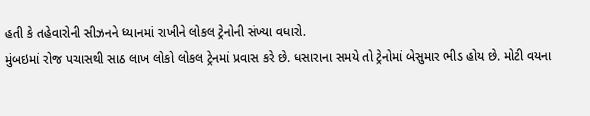હતી કે તહેવારોની સીઝનને ધ્યાનમાં રાખીને લોકલ ટ્રેનોની સંખ્યા વધારો.
મુંબઇમાં રોજ પચાસથી સાઠ લાખ લોકો લોકલ ટ્રેનમાં પ્રવાસ કરે છે. ધસારાના સમયે તો ટ્રેનોમાં બેસુમાર ભીડ હોય છે. મોટી વયના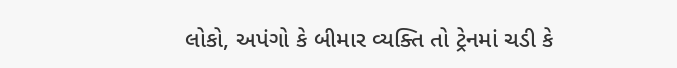લોકો, અપંગો કે બીમાર વ્યક્તિ તો ટ્રેનમાં ચડી કે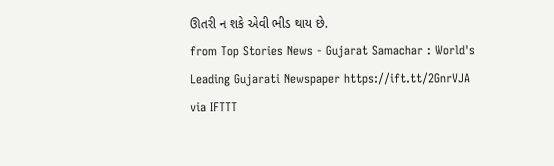ઊતરી ન શકે એવી ભીડ થાય છે.
from Top Stories News - Gujarat Samachar : World's Leading Gujarati Newspaper https://ift.tt/2GnrVJA
via IFTTT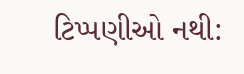ટિપ્પણીઓ નથી: